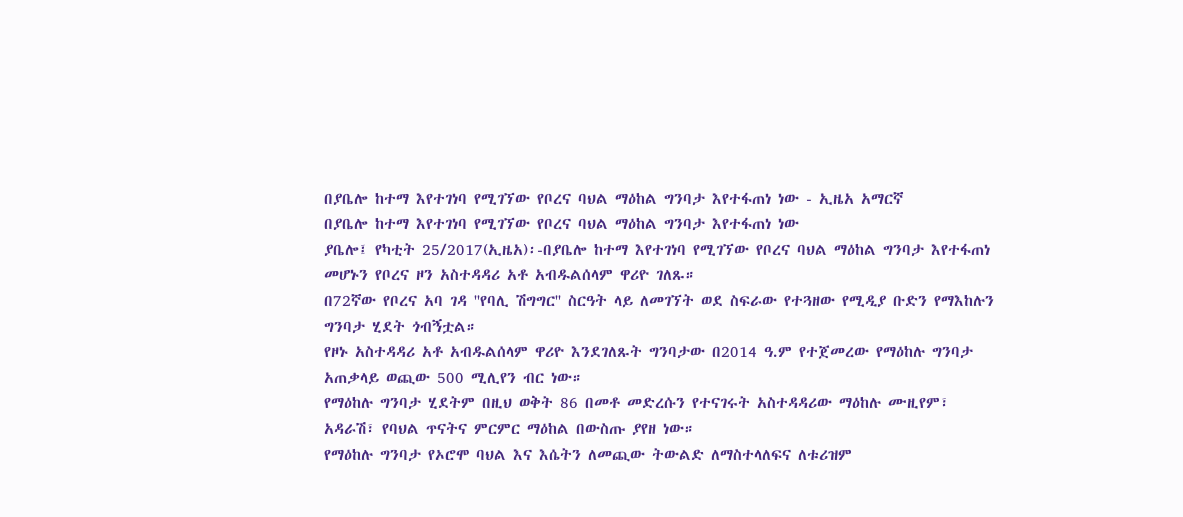በያቤሎ ከተማ እየተገነባ የሚገኘው የቦረና ባህል ማዕከል ግንባታ እየተፋጠነ ነው - ኢዜአ አማርኛ
በያቤሎ ከተማ እየተገነባ የሚገኘው የቦረና ባህል ማዕከል ግንባታ እየተፋጠነ ነው
ያቤሎ፤ የካቲት 25/2017(ኢዜአ)፡-በያቤሎ ከተማ እየተገነባ የሚገኘው የቦረና ባህል ማዕከል ግንባታ እየተፋጠነ መሆኑን የቦረና ዞን አስተዳዳሪ አቶ አብዱልሰላም ዋሪዮ ገለጹ።
በ72ኛው የቦረና አባ ገዳ ''የባሊ ሽግግር'' ስርዓት ላይ ለመገኘት ወደ ስፍራው የተጓዘው የሚዲያ ቡድን የማእከሉን ግንባታ ሂደት ጎብኝቷል።
የዞኑ አስተዳዳሪ አቶ አብዱልሰላም ዋሪዮ እንደገለጹት ግንባታው በ2014 ዓ.ም የተጀመረው የማዕከሉ ግንባታ አጠቃላይ ወጪው 500 ሚሊየን ብር ነው።
የማዕከሉ ግንባታ ሂደትም በዚህ ወቅት 86 በመቶ መድረሱን የተናገሩት አስተዳዳሪው ማዕከሉ ሙዚየም፣ አዳራሽ፣ የባህል ጥናትና ምርምር ማዕከል በውስጡ ያየዘ ነው።
የማዕከሉ ግንባታ የኦሮሞ ባህል እና እሴትን ለመጪው ትውልድ ለማስተላለፍና ለቱሪዝም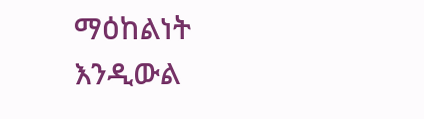ማዕከልነት እንዲውል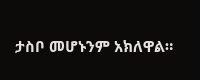ታስቦ መሆኑንም አክለዋል።